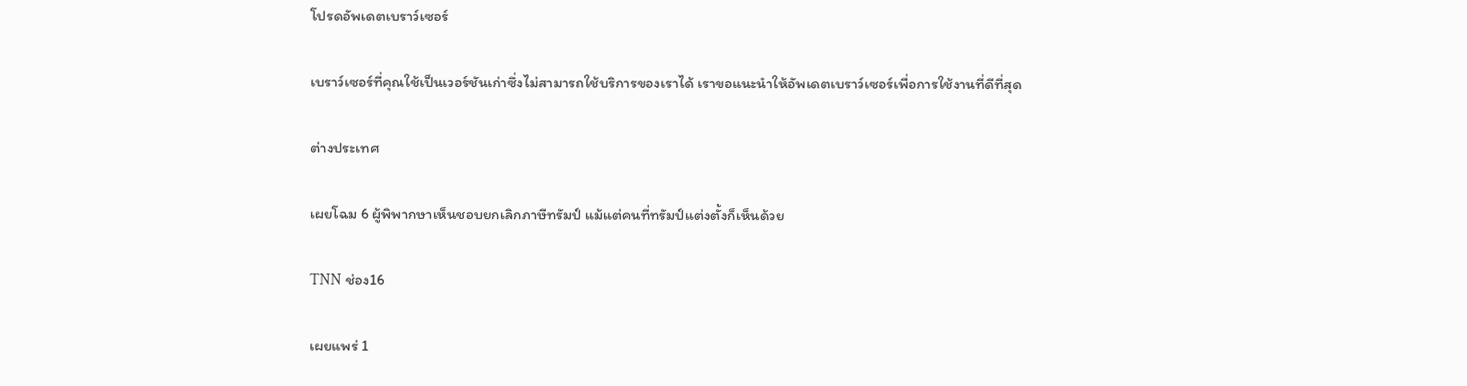โปรดอัพเดตเบราว์เซอร์

เบราว์เซอร์ที่คุณใช้เป็นเวอร์ชันเก่าซึ่งไม่สามารถใช้บริการของเราได้ เราขอแนะนำให้อัพเดตเบราว์เซอร์เพื่อการใช้งานที่ดีที่สุด

ต่างประเทศ

เผยโฉม 6 ผู้พิพากษาเห็นชอบยกเลิกภาษีทรัมป์ แม้แต่คนที่ทรัมป์แต่งตั้งก็เห็นด้วย

TNN ช่อง16

เผยแพร่ 1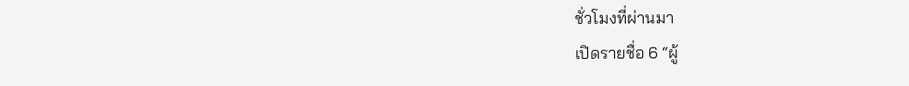ชั่วโมงที่ผ่านมา
เปิดรายชื่อ 6 “ผู้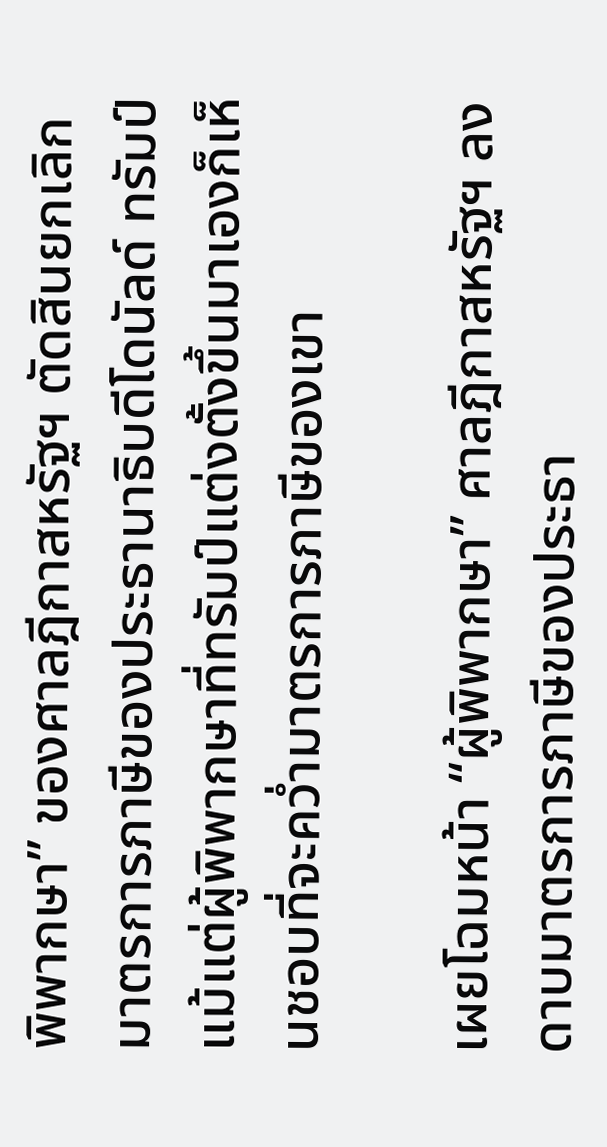พิพากษา” ของศาลฎีกาสหรัฐฯ ตัดสินยกเลิกมาตรการภาษีของประธานาธิบดีโดนัลด์ ทรัมป์ แม้แต่ผู้พิพากษาที่ทรัมป์แต่งตั้งขึ้นมาเองก็เห็นชอบที่จะคว่ำมาตรการภาษีของเขา

เผยโฉมหน้า “ผู้พิพากษา” ศาลฎีกาสหรัฐฯ ลงดาบมาตรการภาษีของประธา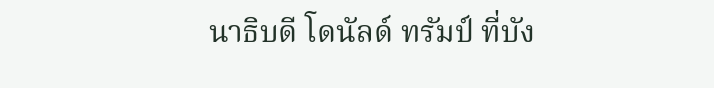นาธิบดี โดนัลด์ ทรัมป์ ที่บัง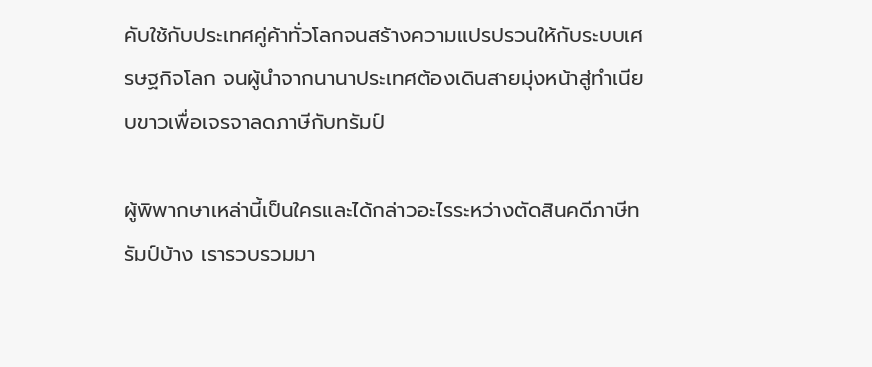คับใช้กับประเทศคู่ค้าทั่วโลกจนสร้างความแปรปรวนให้กับระบบเศรษฐกิจโลก จนผู้นำจากนานาประเทศต้องเดินสายมุ่งหน้าสู่ทำเนียบขาวเพื่อเจรจาลดภาษีกับทรัมป์

ผู้พิพากษาเหล่านี้เป็นใครและได้กล่าวอะไรระหว่างตัดสินคดีภาษีทรัมป์บ้าง เรารวบรวมมา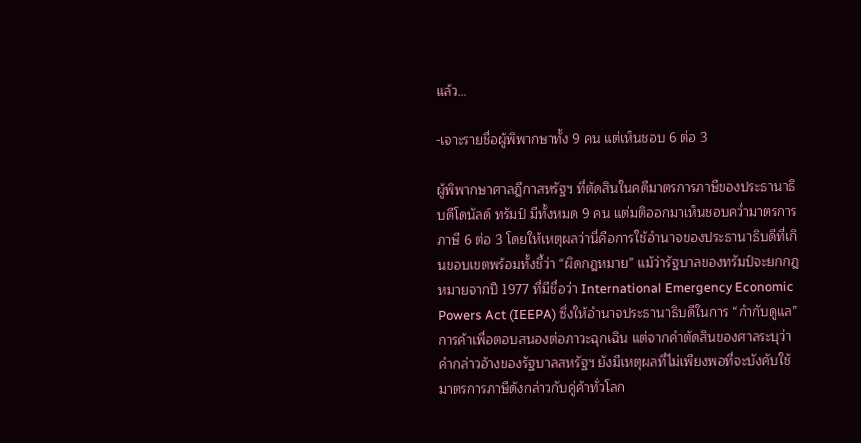แล้ว…

-เจาะรายชื่อผู้พิพากษาทั้ง 9 คน แต่เห็นชอบ 6 ต่อ 3

ผู้พิพากษาศาลฎีกาสหรัฐฯ ที่ตัดสินในคดีมาตรการภาษีของประธานาธิบดีโดนัลด์ ทรัมป์ มีทั้งหมด 9 คน แต่มติออกมาเห็นชอบคว่ำมาตรการภาษี 6 ต่อ 3 โดยให้เหตุผลว่านี่คือการใช้อำนาจของประธานาธิบดีที่เกินขอบเขตพร้อมทั้งชี้ว่า “ผิดกฎหมาย” แม้ว่ารัฐบาลของทรัมป์จะยกกฎหมายจากปี 1977 ที่มีชื่อว่า International Emergency Economic Powers Act (IEEPA) ซึ่งให้อำนาจประธานาธิบดีในการ “กำกับดูแล” การค้าเพื่อตอบสนองต่อภาวะฉุกเฉิน แต่จากคำตัดสินของศาลระบุว่าคำกล่าวอ้างของรัฐบาลสหรัฐฯ ยังมีเหตุผลที่ไม่เพียงพอที่จะบังคับใช้มาตรการภาษีดังกล่าวกับคู่ค้าทั่วโลก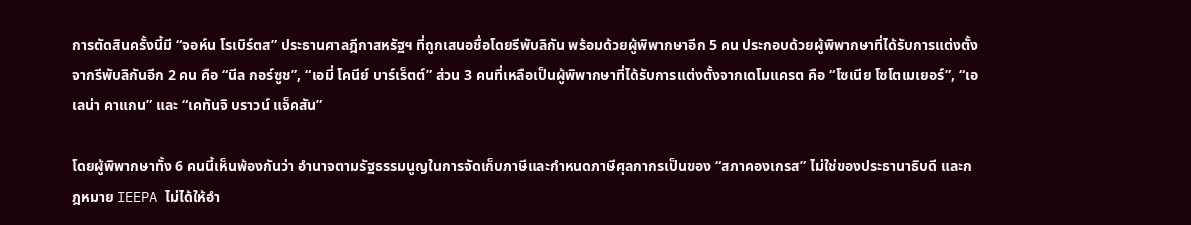การตัดสินครั้งนี้มี “จอห์น โรเบิร์ตส” ประธานศาลฎีกาสหรัฐฯ ที่ถูกเสนอชื่อโดยรีพับลิกัน พร้อมด้วยผู้พิพากษาอีก 5 คน ประกอบด้วยผู้พิพากษาที่ได้รับการแต่งตั้งจากรีพับลิกันอีก 2 คน คือ “นีล กอร์ซูช”, “เอมี่ โคนีย์ บาร์เร็ตต์” ส่วน 3 คนที่เหลือเป็นผู้พิพากษาที่ได้รับการแต่งตั้งจากเดโมแครต คือ “โซเนีย โซโตเมเยอร์”, “เอเลน่า คาแกน” และ “เคทันจิ บราวน์ แจ็คสัน”

โดยผู้พิพากษาทั้ง 6 คนนี้เห็นพ้องกันว่า อำนาจตามรัฐธรรมนูญในการจัดเก็บภาษีและกำหนดภาษีศุลกากรเป็นของ “สภาคองเกรส” ไม่ใช่ของประธานาธิบดี และกฎหมาย IEEPA ไม่ได้ให้อำ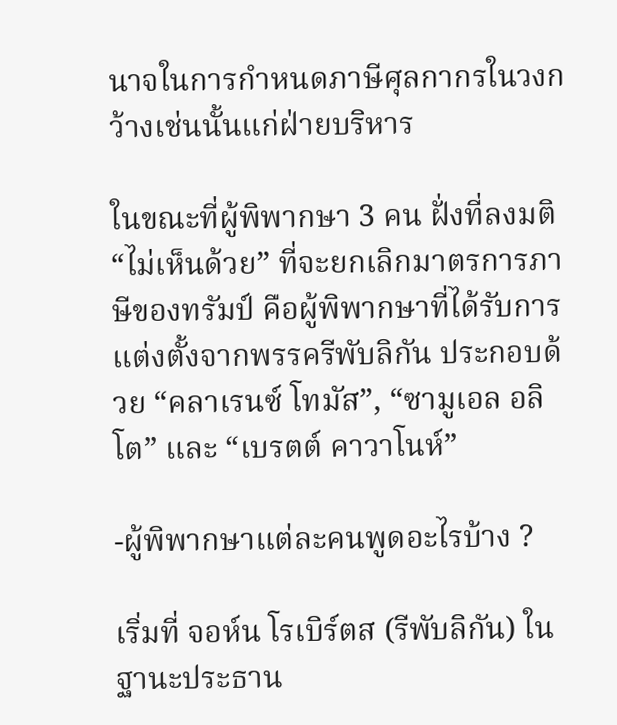นาจในการกำหนดภาษีศุลกากรในวงกว้างเช่นนั้นแก่ฝ่ายบริหาร

ในขณะที่ผู้พิพากษา 3 คน ฝั่งที่ลงมติ “ไม่เห็นด้วย” ที่จะยกเลิกมาตรการภาษีของทรัมป์ คือผู้พิพากษาที่ได้รับการแต่งตั้งจากพรรครีพับลิกัน ประกอบด้วย “คลาเรนซ์ โทมัส”, “ซามูเอล อลิโต” และ “เบรตต์ คาวาโนห์”

-ผู้พิพากษาแต่ละคนพูดอะไรบ้าง ?

เริ่มที่ จอห์น โรเบิร์ตส (รีพับลิกัน) ในฐานะประธาน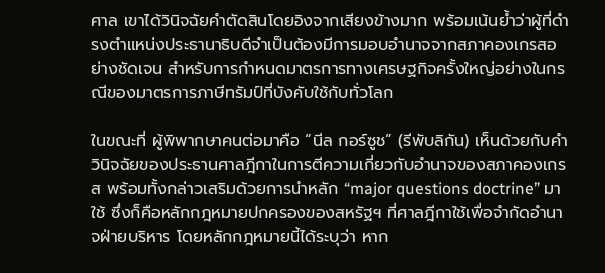ศาล เขาได้วินิจฉัยคำตัดสินโดยอิงจากเสียงข้างมาก พร้อมเน้นย้ำว่าผู้ที่ดำรงตำแหน่งประธานาธิบดีจำเป็นต้องมีการมอบอำนาจจากสภาคองเกรสอย่างชัดเจน สำหรับการกำหนดมาตรการทางเศรษฐกิจครั้งใหญ่อย่างในกรณีของมาตรการภาษีทรัมป์ที่บังคับใช้กับทั่วโลก

ในขณะที่ ผู้พิพากษาคนต่อมาคือ “นีล กอร์ซูช” (รีพับลิกัน) เห็นด้วยกับคำวินิจฉัยของประธานศาลฎีกาในการตีความเกี่ยวกับอำนาจของสภาคองเกรส พร้อมทั้งกล่าวเสริมด้วยการนำหลัก “major questions doctrine” มาใช้ ซึ่งก็คือหลักกฎหมายปกครองของสหรัฐฯ ที่ศาลฎีกาใช้เพื่อจำกัดอำนาจฝ่ายบริหาร โดยหลักกฎหมายนี้ได้ระบุว่า หาก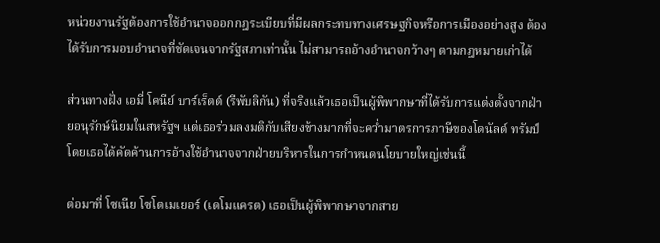หน่วยงานรัฐต้องการใช้อำนาจออกกฎระเบียบที่มีผลกระทบทางเศรษฐกิจหรือการเมืองอย่างสูง ต้องได้รับการมอบอำนาจที่ชัดเจนจากรัฐสภาเท่านั้น ไม่สามารถอ้างอำนาจกว้างๆ ตามกฎหมายเก่าได้

ส่วนทางฝั่ง เอมี่ โคนีย์ บาร์เร็ตต์ (รีพับลิกัน) ที่จริงแล้วเธอเป็นผู้พิพากษาที่ได้รับการแต่งตั้งจากฝ่ายอนุรักษ์นิยมในสหรัฐฯ แต่เธอร่วมลงมติกับเสียงข้างมากที่จะคว่ำมาตรการภาษีของโดนัลด์ ทรัมป์ โดยเธอได้คัดค้านการอ้างใช้อำนาจจากฝ่ายบริหารในการกำหนดนโยบายใหญ่เช่นนี้

ต่อมาที่ โซเนีย โซโตเมเยอร์ (เดโมแครต) เธอเป็นผู้พิพากษาจากสาย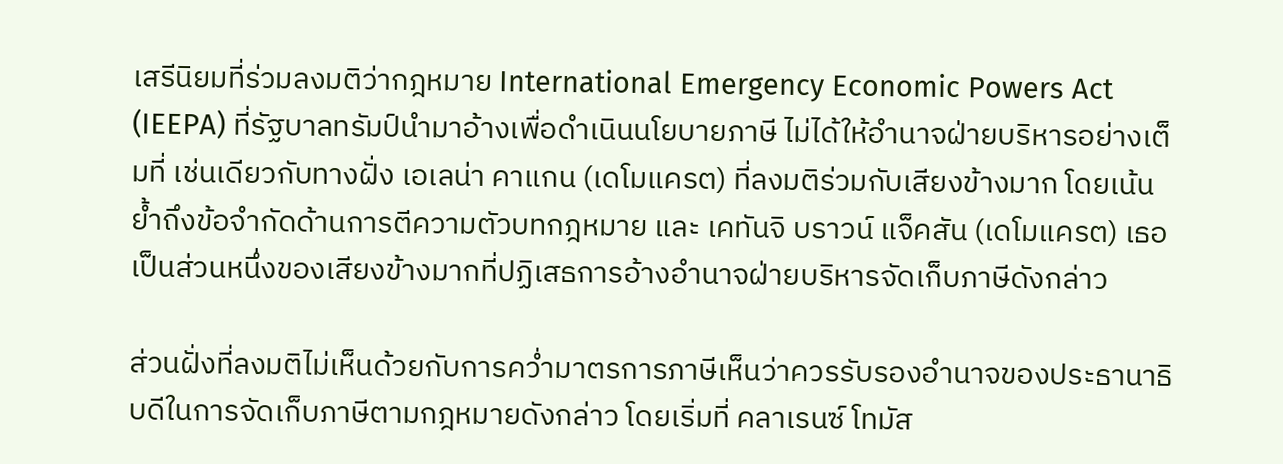เสรีนิยมที่ร่วมลงมติว่ากฎหมาย International Emergency Economic Powers Act (IEEPA) ที่รัฐบาลทรัมป์นำมาอ้างเพื่อดำเนินนโยบายภาษี ไม่ได้ให้อำนาจฝ่ายบริหารอย่างเต็มที่ เช่นเดียวกับทางฝั่ง เอเลน่า คาแกน (เดโมแครต) ที่ลงมติร่วมกับเสียงข้างมาก โดยเน้นย้ำถึงข้อจำกัดด้านการตีความตัวบทกฎหมาย และ เคทันจิ บราวน์ แจ็คสัน (เดโมแครต) เธอเป็นส่วนหนึ่งของเสียงข้างมากที่ปฏิเสธการอ้างอำนาจฝ่ายบริหารจัดเก็บภาษีดังกล่าว

ส่วนฝั่งที่ลงมติไม่เห็นด้วยกับการคว่ำมาตรการภาษีเห็นว่าควรรับรองอำนาจของประธานาธิบดีในการจัดเก็บภาษีตามกฎหมายดังกล่าว โดยเริ่มที่ คลาเรนซ์ โทมัส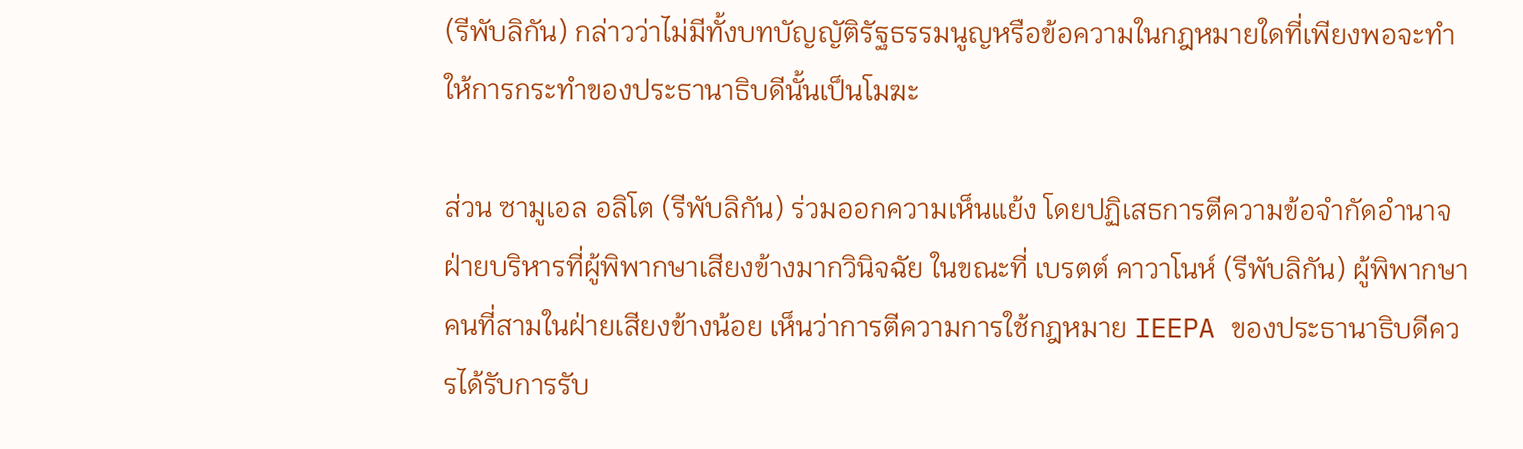(รีพับลิกัน) กล่าวว่าไม่มีทั้งบทบัญญัติรัฐธรรมนูญหรือข้อความในกฎหมายใดที่เพียงพอจะทำให้การกระทำของประธานาธิบดีนั้นเป็นโมฆะ

ส่วน ซามูเอล อลิโต (รีพับลิกัน) ร่วมออกความเห็นแย้ง โดยปฏิเสธการตีความข้อจำกัดอำนาจฝ่ายบริหารที่ผู้พิพากษาเสียงข้างมากวินิจฉัย ในขณะที่ เบรตต์ คาวาโนห์ (รีพับลิกัน) ผู้พิพากษาคนที่สามในฝ่ายเสียงข้างน้อย เห็นว่าการตีความการใช้กฎหมาย IEEPA ของประธานาธิบดีควรได้รับการรับ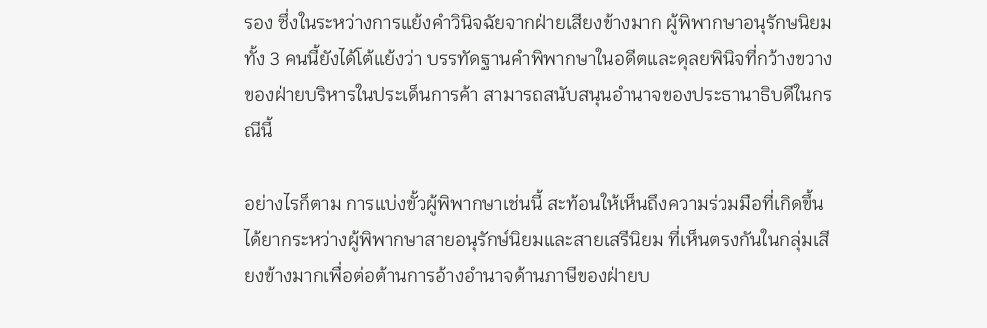รอง ซึ่งในระหว่างการแย้งคำวินิจฉัยจากฝ่ายเสียงข้างมาก ผู้พิพากษาอนุรักษนิยมทั้ง 3 คนนี้ยังได้โต้แย้งว่า บรรทัดฐานคำพิพากษาในอดีตและดุลยพินิจที่กว้างขวางของฝ่ายบริหารในประเด็นการค้า สามารถสนับสนุนอำนาจของประธานาธิบดีในกรณีนี้

อย่างไรก็ตาม การแบ่งขั้วผู้พิพากษาเช่นนี้ สะท้อนให้เห็นถึงความร่วมมือที่เกิดขึ้นได้ยากระหว่างผู้พิพากษาสายอนุรักษ์นิยมและสายเสรีนิยม ที่เห็นตรงกันในกลุ่มเสียงข้างมากเพื่อต่อต้านการอ้างอำนาจด้านภาษีของฝ่ายบ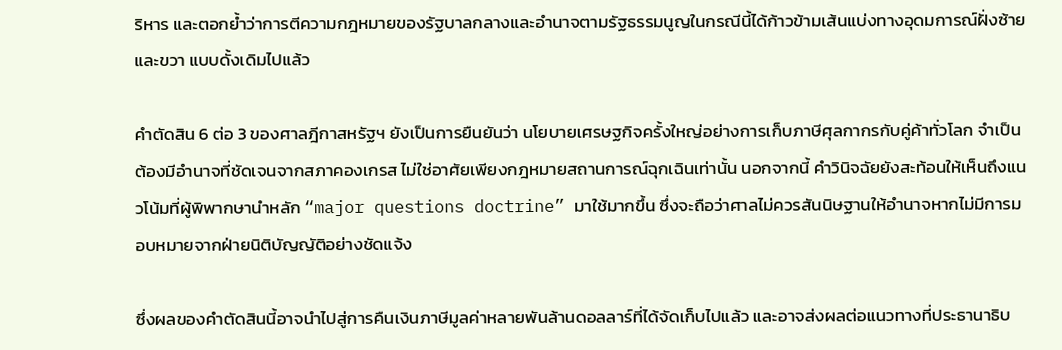ริหาร และตอกย้ำว่าการตีความกฎหมายของรัฐบาลกลางและอำนาจตามรัฐธรรมนูญในกรณีนี้ได้ก้าวข้ามเส้นแบ่งทางอุดมการณ์ฝั่งซ้ายและขวา แบบดั้งเดิมไปแล้ว

คำตัดสิน 6 ต่อ 3 ของศาลฎีกาสหรัฐฯ ยังเป็นการยืนยันว่า นโยบายเศรษฐกิจครั้งใหญ่อย่างการเก็บภาษีศุลกากรกับคู่ค้าทั่วโลก จำเป็นต้องมีอำนาจที่ชัดเจนจากสภาคองเกรส ไม่ใช่อาศัยเพียงกฎหมายสถานการณ์ฉุกเฉินเท่านั้น นอกจากนี้ คำวินิจฉัยยังสะท้อนให้เห็นถึงแนวโน้มที่ผู้พิพากษานำหลัก “major questions doctrine” มาใช้มากขึ้น ซึ่งจะถือว่าศาลไม่ควรสันนิษฐานให้อำนาจหากไม่มีการมอบหมายจากฝ่ายนิติบัญญัติอย่างชัดแจ้ง

ซึ่งผลของคำตัดสินนี้อาจนำไปสู่การคืนเงินภาษีมูลค่าหลายพันล้านดอลลาร์ที่ได้จัดเก็บไปแล้ว และอาจส่งผลต่อแนวทางที่ประธานาธิบ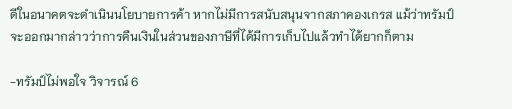ดีในอนาคตจะดำเนินนโยบายการค้า หากไม่มีการสนับสนุนจากสภาคองเกรส แม้ว่าทรัมป์จะออกมากล่าวว่าการคืนเงินในส่วนของภาษีที่ได้มีการเก็บไปแล้วทำได้ยากก็ตาม

-ทรัมป์ไม่พอใจ วิจารณ์ 6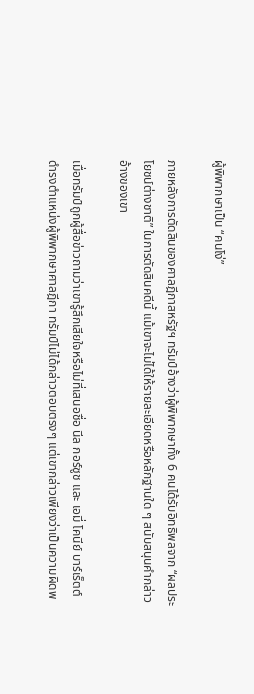ผู้พิพากษาเป็น “คนโง่”

ภายหลังการตัดสินของศาลฎีกาสหรัฐฯ ทรัมป์อ้างว่าผู้พิพากษาทั้ง 6 คนได้รับอิทธิพลจาก “ผลประโยชน์ต่างชาติ” ในการตัดสินคดีนี้ แม้เขาจะไม่ได้ให้รายละเอียดหรือหลักฐานใด ๆ สนับสนุนคำกล่าวอ้างของเขา

เมื่อทรัมป์ถูกผู้สื่อข่าวถามว่าเขารู้สึกเสียใจหรือไม่ที่เสนอชื่อ นีล กอร์ซูช และ เอมี่ โคนีย์ บาร์เร็ตต์ ดำรงตำแหน่งผู้พิพากษาศาลฎีกา ทรัมป์ไม่ได้กล่าวตอบตรงๆ แต่เขากล่าวเพียงว่าเป็นความผิดพ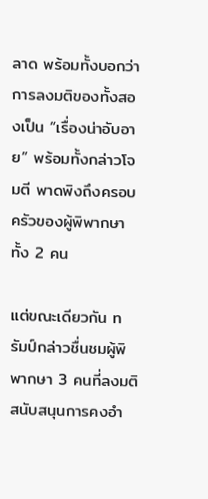ลาด พร้อมทั้งบอกว่าการลงมติของทั้งสองเป็น “เรื่องน่าอับอาย” พร้อมทั้งกล่าวโจมตี พาดพิงถึงครอบครัวของผู้พิพากษาทั้ง 2 คน

แต่ขณะเดียวกัน ทรัมป์กล่าวชื่นชมผู้พิพากษา 3 คนที่ลงมติสนับสนุนการคงอำ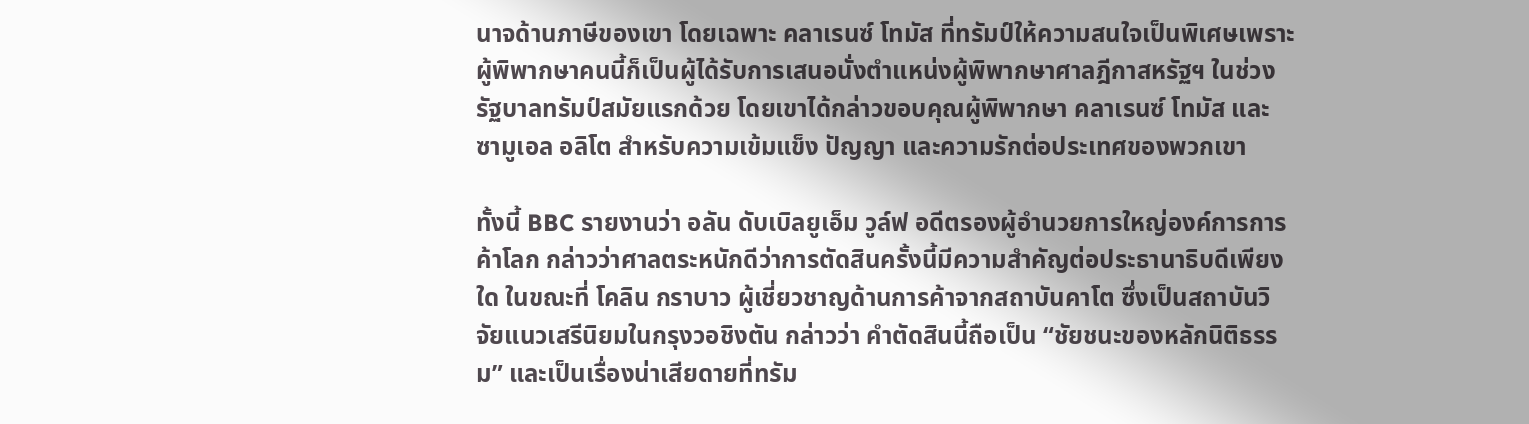นาจด้านภาษีของเขา โดยเฉพาะ คลาเรนซ์ โทมัส ที่ทรัมป์ให้ความสนใจเป็นพิเศษเพราะผู้พิพากษาคนนี้ก็เป็นผู้ได้รับการเสนอนั่งตำแหน่งผู้พิพากษาศาลฎีกาสหรัฐฯ ในช่วงรัฐบาลทรัมป์สมัยแรกด้วย โดยเขาได้กล่าวขอบคุณผู้พิพากษา คลาเรนซ์ โทมัส และ ซามูเอล อลิโต สำหรับความเข้มแข็ง ปัญญา และความรักต่อประเทศของพวกเขา

ทั้งนี้ BBC รายงานว่า อลัน ดับเบิลยูเอ็ม วูล์ฟ อดีตรองผู้อำนวยการใหญ่องค์การการค้าโลก กล่าวว่าศาลตระหนักดีว่าการตัดสินครั้งนี้มีความสำคัญต่อประธานาธิบดีเพียงใด ในขณะที่ โคลิน กราบาว ผู้เชี่ยวชาญด้านการค้าจากสถาบันคาโต ซึ่งเป็นสถาบันวิจัยแนวเสรีนิยมในกรุงวอชิงตัน กล่าวว่า คำตัดสินนี้ถือเป็น “ชัยชนะของหลักนิติธรรม” และเป็นเรื่องน่าเสียดายที่ทรัม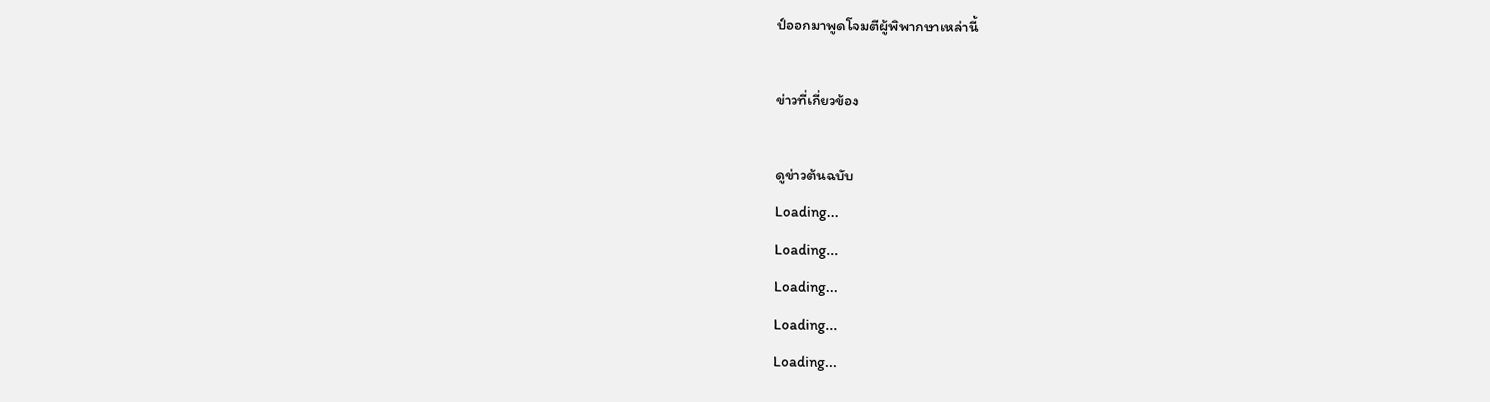ป์ออกมาพูดโจมตีผู้พิพากษาเหล่านี้

ข่าวที่เกี่ยวข้อง

ดูข่าวต้นฉบับ
Loading...
Loading...
Loading...
Loading...
Loading...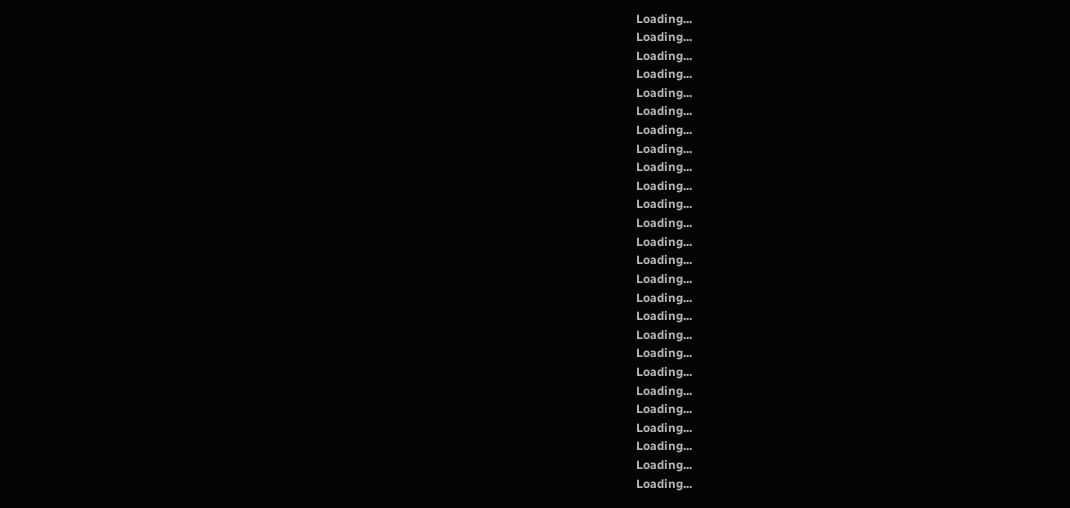Loading...
Loading...
Loading...
Loading...
Loading...
Loading...
Loading...
Loading...
Loading...
Loading...
Loading...
Loading...
Loading...
Loading...
Loading...
Loading...
Loading...
Loading...
Loading...
Loading...
Loading...
Loading...
Loading...
Loading...
Loading...
Loading...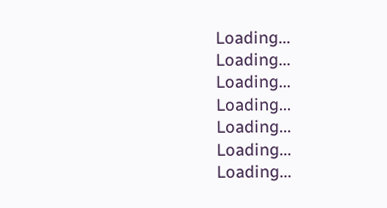Loading...
Loading...
Loading...
Loading...
Loading...
Loading...
Loading...